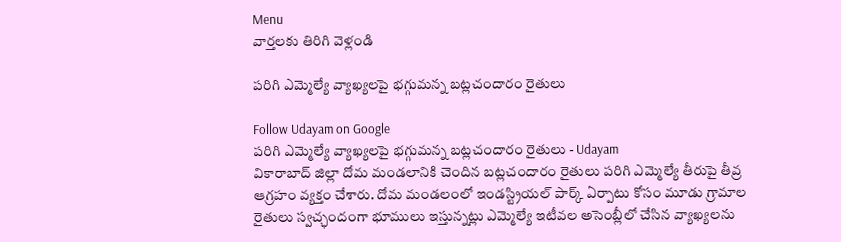Menu
వార్తలకు తిరిగి వెళ్లండి

పరిగి ఎమ్మెల్యే వ్యాఖ్యలపై భగ్గుమన్న బట్లచందారం రైతులు

Follow Udayam on Google
పరిగి ఎమ్మెల్యే వ్యాఖ్యలపై భగ్గుమన్న బట్లచందారం రైతులు - Udayam
వికారాబాద్ జిల్లా దోమ మండలానికి చెందిన బట్లచందారం రైతులు పరిగి ఎమ్మెల్యే తీరుపై తీవ్ర ఆగ్రహం వ్యక్తం చేశారు. దోమ మండలంలో ఇండస్ట్రియల్ పార్క్ ఏర్పాటు కోసం మూడు గ్రామాల రైతులు స్వచ్ఛందంగా భూములు ఇస్తున్నట్లు ఎమ్మెల్యే ఇటీవల అసెంబ్లీలో చేసిన వ్యాఖ్యలను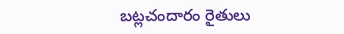బట్లచందారం రైతులు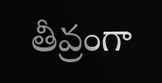తీవ్రంగా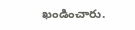ఖండించారు.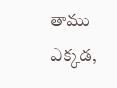తాము ఎక్కడ,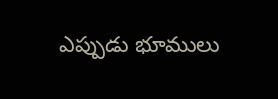ఎప్పుడు భూములు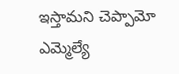ఇస్తామని చెప్పామో ఎమ్మెల్యే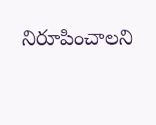నిరూపించాలని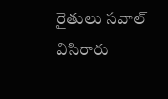రైతులు సవాల్ విసిరారు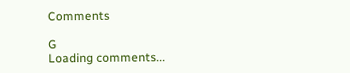Comments

G
Loading comments...